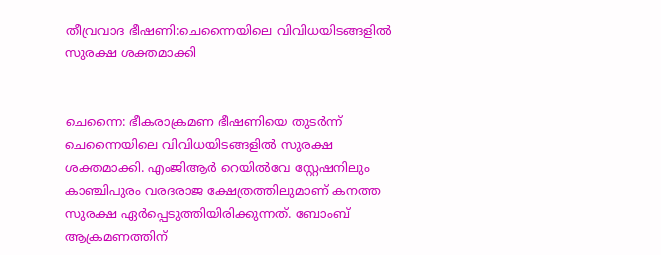തീവ്രവാദ ഭീഷണി:ചെന്നൈയിലെ വിവിധയിടങ്ങളില്‍ സുരക്ഷ ശക്തമാക്കി


ചെന്നൈ: ഭീകരാക്രമണ ഭീഷണിയെ തുടര്‍ന്ന് ചെന്നൈയിലെ വിവിധയിടങ്ങളില്‍ സുരക്ഷ ശക്തമാക്കി. എംജിആര്‍ റെയില്‍വേ സ്റ്റേഷനിലും കാഞ്ചിപുരം വരദരാജ ക്ഷേത്രത്തിലുമാണ് കനത്ത സുരക്ഷ ഏര്‍പ്പെടുത്തിയിരിക്കുന്നത്. ബോംബ് ആക്രമണത്തിന്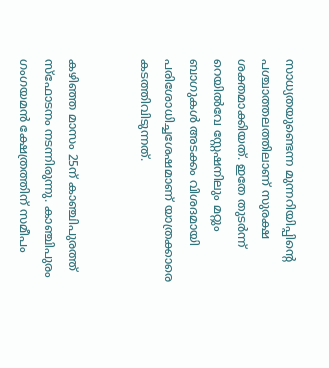സാധ്യതയുണ്ടെന്ന മുന്നറിയിപ്പിന്റെ പശ്ചാത്തലത്തിലാണ് സുരക്ഷ ശക്തമാക്കിയത്. ഇതേ തുടര്‍ന്ന് റെയില്‍വേ സ്റ്റേഷനിലും മറ്റും ബാഗുകള്‍ അടക്കം വിശദമായി പരിശോധിച്ചശേഷമാണ് യാത്രക്കാരെ കടത്തിവിടുന്നത്.


കഴിഞ്ഞ മാസം 25ന് കാഞ്ചിപുരത്ത് സ്‌ഫോടനം നടന്നിരുന്നു. കാഞ്ചിപുരം ഗംഗയമന്‍ ക്ഷേത്രത്തിന് സമീപം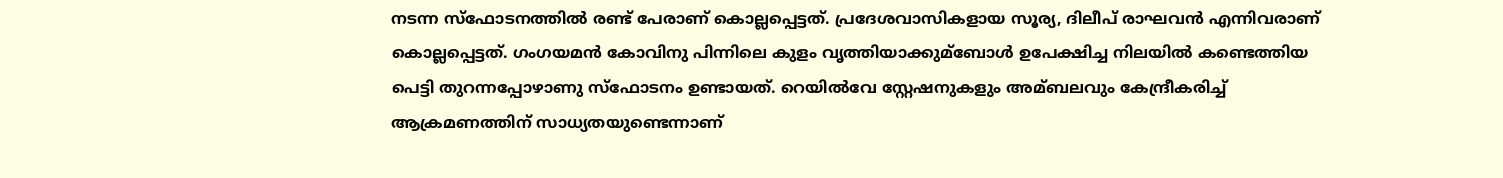നടന്ന സ്‌ഫോടനത്തില്‍ രണ്ട് പേരാണ് കൊല്ലപ്പെട്ടത്. പ്രദേശവാസികളായ സൂര്യ, ദിലീപ് രാഘവന്‍ എന്നിവരാണ് കൊല്ലപ്പെട്ടത്. ഗംഗയമന്‍ കോവിനു പിന്നിലെ കുളം വൃത്തിയാക്കുമ്ബോള്‍ ഉപേക്ഷിച്ച നിലയില്‍ കണ്ടെത്തിയ പെട്ടി തുറന്നപ്പോഴാണു സ്‌ഫോടനം ഉണ്ടായത്. റെയില്‍വേ സ്റ്റേഷനുകളും അമ്ബലവും കേന്ദ്രീകരിച്ച്‌ ആക്രമണത്തിന് സാധ്യതയുണ്ടെന്നാണ്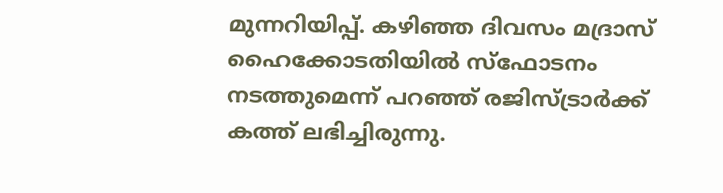മുന്നറിയിപ്പ്. കഴിഞ്ഞ ദിവസം മദ്രാസ് ഹൈക്കോടതിയില്‍ സ്‌ഫോടനം നടത്തുമെന്ന് പറഞ്ഞ് രജിസ്ട്രാര്‍ക്ക് കത്ത് ലഭിച്ചിരുന്നു.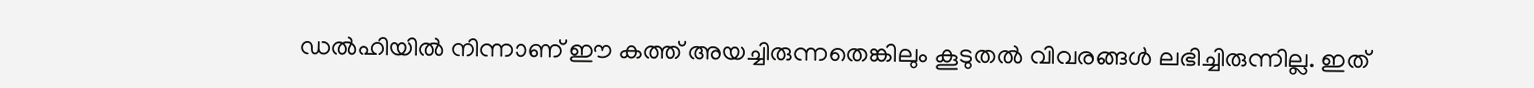ഡല്‍ഹിയില്‍ നിന്നാണ് ഈ കത്ത് അയച്ചിരുന്നതെങ്കിലും കൂടുതല്‍ വിവരങ്ങള്‍ ലഭിച്ചിരുന്നില്ല. ഇത്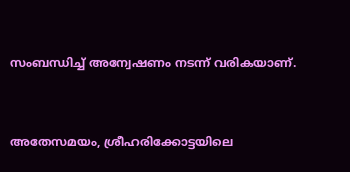സംബന്ധിച്ച്‌ അന്വേഷണം നടന്ന് വരികയാണ്.


അതേസമയം, ശ്രീഹരിക്കോട്ടയിലെ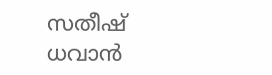സതീഷ് ധവാന്‍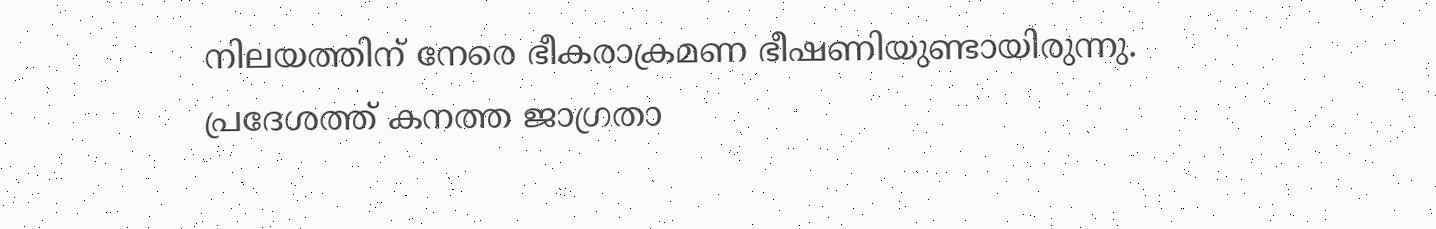നിലയത്തിന് നേരെ ഭീകരാക്രമണ ഭീഷണിയുണ്ടായിരുന്നു. പ്രദേശത്ത് കനത്ത ജാഗ്രതാ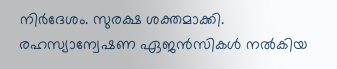നിര്‍ദേശം. സുരക്ഷ ശക്തമാക്കി. രഹസ്യാന്വേഷണ ഏജന്‍സികള്‍ നല്‍കിയ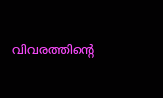വിവരത്തിന്റെ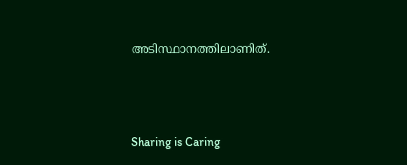അടിസ്ഥാനത്തിലാണിത്.



Sharing is Caring